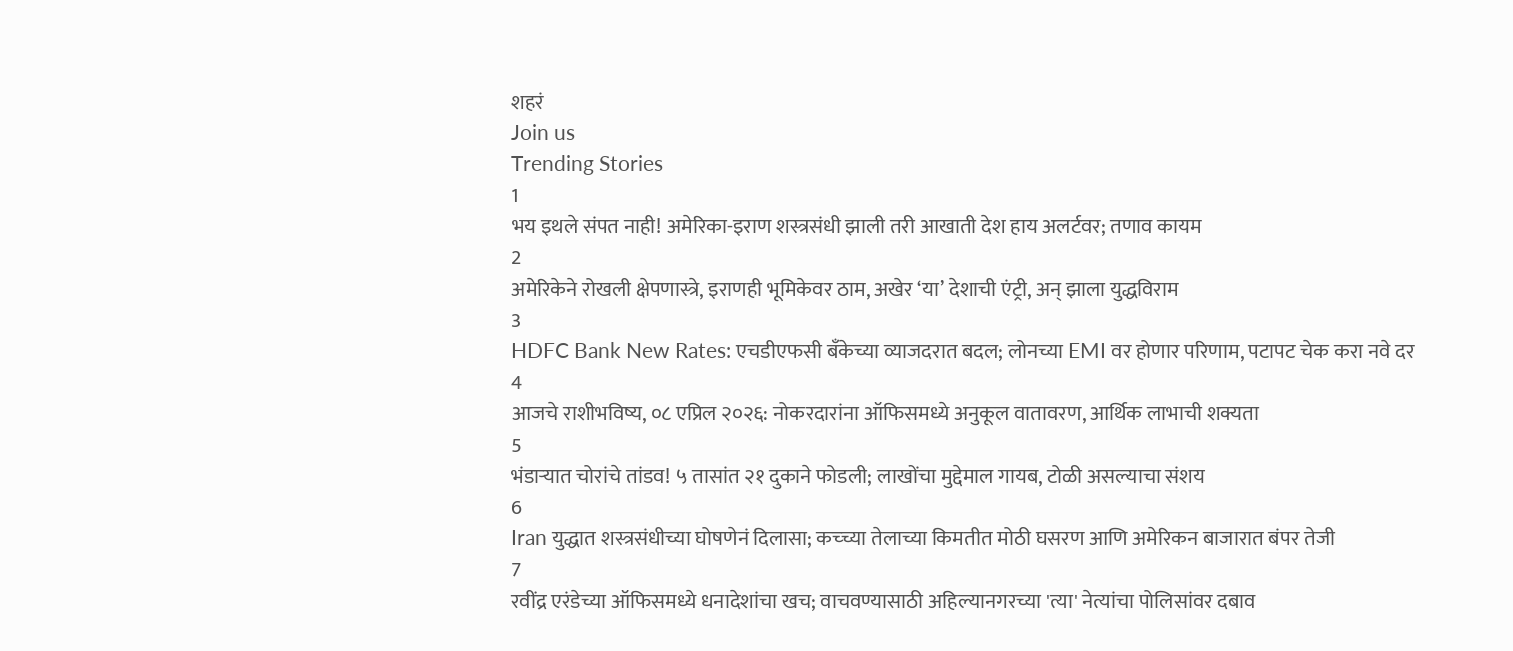शहरं
Join us
Trending Stories
1
भय इथले संपत नाही! अमेरिका-इराण शस्त्रसंधी झाली तरी आखाती देश हाय अलर्टवर; तणाव कायम
2
अमेरिकेने रोखली क्षेपणास्त्रे, इराणही भूमिकेवर ठाम, अखेर ‘या’ देशाची एंट्री, अन् झाला युद्धविराम
3
HDFC Bank New Rates: एचडीएफसी बँकेच्या व्याजदरात बदल; लोनच्या EMI वर होणार परिणाम, पटापट चेक करा नवे दर
4
आजचे राशीभविष्य, ०८ एप्रिल २०२६: नोकरदारांना ऑफिसमध्ये अनुकूल वातावरण, आर्थिक लाभाची शक्यता
5
भंडाऱ्यात चोरांचे तांडव! ५ तासांत २१ दुकाने फोडली; लाखोंचा मुद्देमाल गायब, टोळी असल्याचा संशय
6
Iran युद्धात शस्त्रसंधीच्या घोषणेनं दिलासा; कच्च्या तेलाच्या किमतीत मोठी घसरण आणि अमेरिकन बाजारात बंपर तेजी
7
रवींद्र एरंडेच्या ऑफिसमध्ये धनादेशांचा खच; वाचवण्यासाठी अहिल्यानगरच्या 'त्या' नेत्यांचा पोलिसांवर दबाव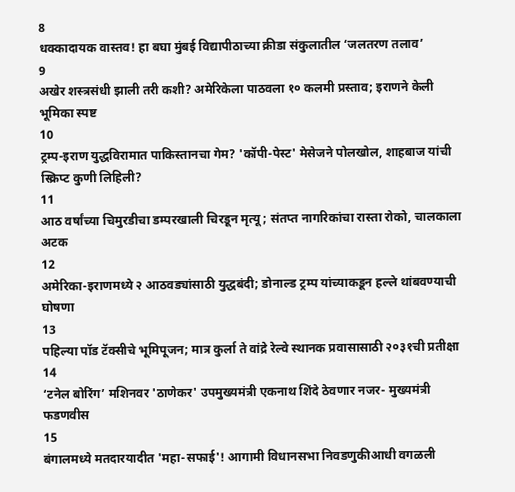8
धक्कादायक वास्तव! हा बघा मुंबई विद्यापीठाच्या क्रीडा संकुलातील ‘जलतरण तलाव’
9
अखेर शस्त्रसंधी झाली तरी कशी? अमेरिकेला पाठवला १० कलमी प्रस्ताव; इराणने केली भूमिका स्पष्ट
10
ट्रम्प-इराण युद्धविरामात पाकिस्तानचा गेम? 'कॉपी-पेस्ट' मेसेजने पोलखोल, शाहबाज यांची स्क्रिप्ट कुणी लिहिली?
11
आठ वर्षांच्या चिमुरडीचा डम्परखाली चिरडून मृत्यू; संतप्त नागरिकांचा रास्ता रोको, चालकाला अटक
12
अमेरिका-इराणमध्ये २ आठवड्यांसाठी युद्धबंदी; डोनाल्ड ट्रम्प यांच्याकडून हल्ले थांबवण्याची घोषणा
13
पहिल्या पॉड टॅक्सीचे भूमिपूजन; मात्र कुर्ला ते वांद्रे रेल्वे स्थानक प्रवासासाठी २०३१ची प्रतीक्षा
14
‘टनेल बोरिंग’ मशिनवर 'ठाणेकर' उपमुख्यमंत्री एकनाथ शिंदे ठेवणार नजर- मुख्यमंत्री फडणवीस
15
बंगालमध्ये मतदारयादीत 'महा-सफाई'! आगामी विधानसभा निवडणुकीआधी वगळली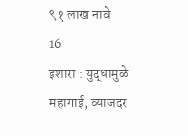९१ लाख नावे
16
इशारा : युद्धामुळे महागाई, व्याजदर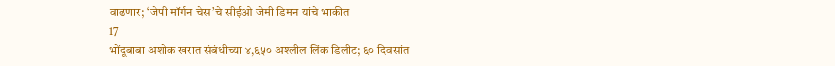वाढणार; ‘जेपी मॉर्गन चेस’चे सीईओ जेमी डिमन यांचे भाकीत
17
भोंदूबाबा अशोक खरात संबंधीच्या ४,६५० अश्लील लिंक डिलीट; ६० दिवसांत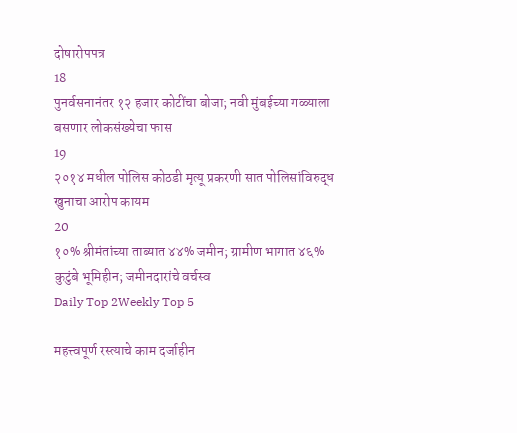दोषारोपपत्र
18
पुनर्वसनानंतर १२ हजार कोटींचा बोजा; नवी मुंबईच्या गळ्याला बसणार लोकसंख्येचा फास
19
२०१४ मधील पोलिस कोठडी मृत्यू प्रकरणी सात पोलिसांविरुद्ध खुनाचा आरोप कायम
20
१०% श्रीमंतांच्या ताब्यात ४४% जमीन; ग्रामीण भागात ४६% कुटुंबे भूमिहीन; जमीनदारांचे वर्चस्व
Daily Top 2Weekly Top 5

महत्त्वपूर्ण रस्त्याचे काम दर्जाहीन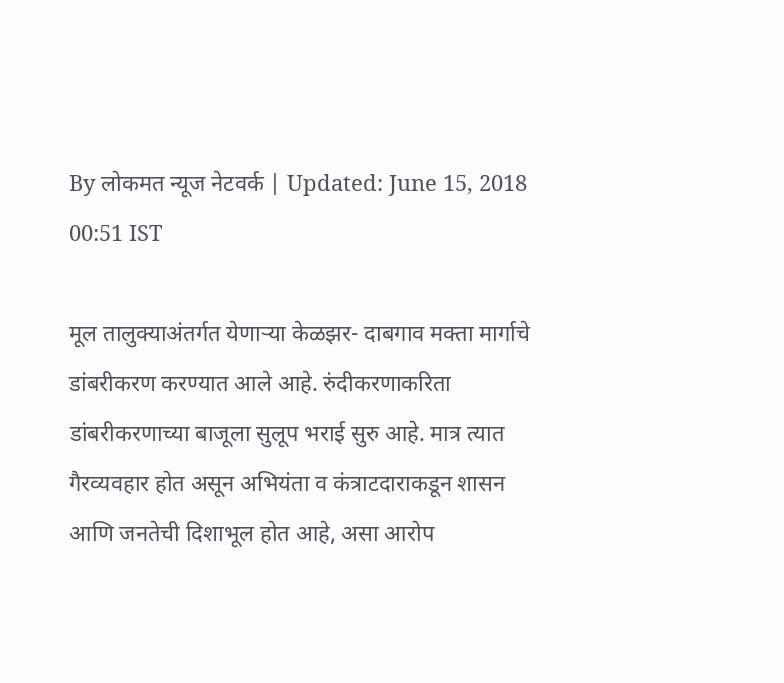By लोकमत न्यूज नेटवर्क | Updated: June 15, 2018 00:51 IST

मूल तालुक्याअंतर्गत येणाऱ्या केळझर- दाबगाव मक्ता मार्गाचे डांबरीकरण करण्यात आले आहे. रुंदीकरणाकरिता डांबरीकरणाच्या बाजूला सुलूप भराई सुरु आहे. मात्र त्यात गैरव्यवहार होत असून अभियंता व कंत्राटदाराकडून शासन आणि जनतेची दिशाभूल होत आहे, असा आरोप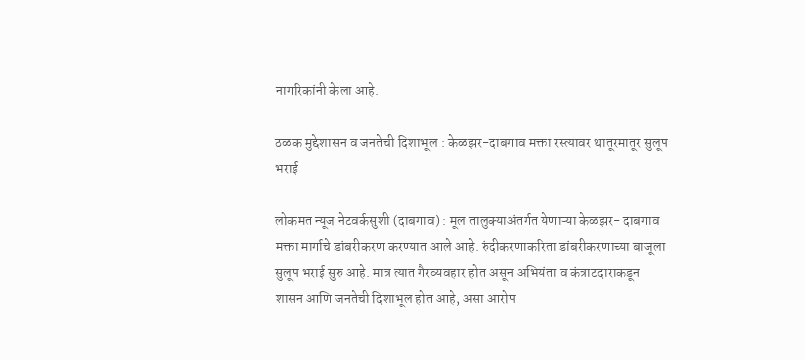नागरिकांनी केला आहे.

ठळक मुद्देशासन व जनतेची दिशाभूल : केळझर-दाबगाव मक्ता रस्त्यावर थातूरमातूर सुलूप भराई

लोकमत न्यूज नेटवर्कसुशी (दाबगाव) : मूल तालुक्याअंतर्गत येणाऱ्या केळझर- दाबगाव मक्ता मार्गाचे डांबरीकरण करण्यात आले आहे. रुंदीकरणाकरिता डांबरीकरणाच्या बाजूला सुलूप भराई सुरु आहे. मात्र त्यात गैरव्यवहार होत असून अभियंता व कंत्राटदाराकडून शासन आणि जनतेची दिशाभूल होत आहे, असा आरोप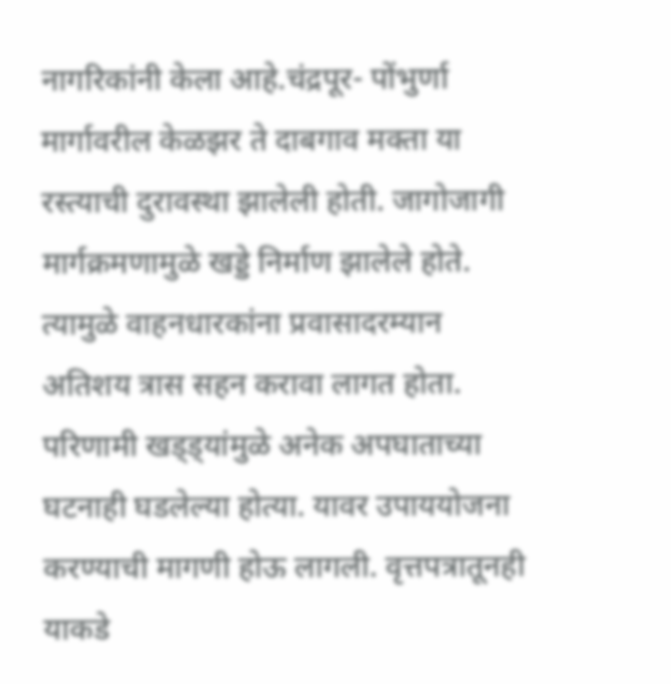नागरिकांनी केला आहे.चंद्रपूर- पोंभुर्णा मार्गावरील केळझर ते दाबगाव मक्ता या रस्त्याची दुरावस्था झालेली होती. जागोजागी मार्गक्रमणामुळे खड्डे निर्माण झालेले होते. त्यामुळे वाहनधारकांना प्रवासादरम्यान अतिशय त्रास सहन करावा लागत होता. परिणामी खड्ड्यांमुळे अनेक अपघाताच्या घटनाही घडलेल्या होत्या. यावर उपाययोजना करण्याची मागणी होऊ लागली. वृत्तपत्रातूनही याकडे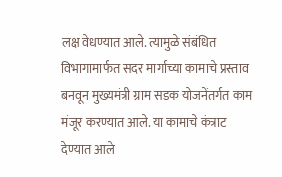लक्ष वेधण्यात आले. त्यामुळे संबंधित विभागामार्फत सदर मार्गाच्या कामाचे प्रस्ताव बनवून मुख्यमंत्री ग्राम सडक योजनेंतर्गत काम मंजूर करण्यात आले. या कामाचे कंत्राट देण्यात आले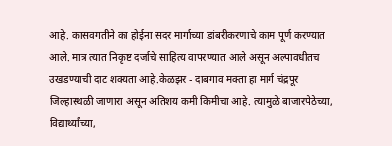आहे. कासवगतीने का होईना सदर मार्गाच्या डांबरीकरणाचे काम पूर्ण करण्यात आले. मात्र त्यात निकृष्ट दर्जाचे साहित्य वापरण्यात आले असून अल्पावधीतच उखडण्याची दाट शक्यता आहे.केळझर - दाबगाव मक्ता हा मार्ग चंद्रपूर जिल्हास्थळी जाणारा असून अतिशय कमी किमीचा आहे. त्यामुळे बाजारपेठेच्या, विद्यार्थ्यांच्या,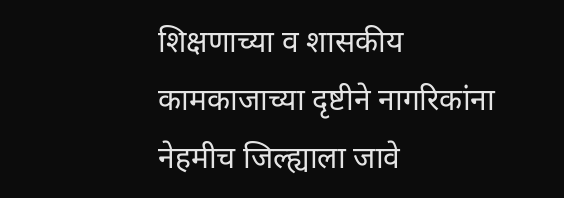शिक्षणाच्या व शासकीय कामकाजाच्या दृष्टीने नागरिकांना नेहमीच जिल्ह्याला जावे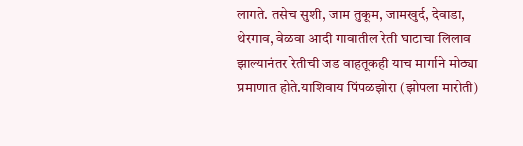लागते. तसेच सुशी, जाम तुकूम, जामखुर्द, देवाडा, थेरगाव, वेळवा आदी गावातील रेती घाटाचा लिलाव झाल्यानंतर रेतीची जड वाहतूकही याच मार्गाने मोठ्या प्रमाणात होते.याशिवाय पिंपळझोरा (झोपला मारोती)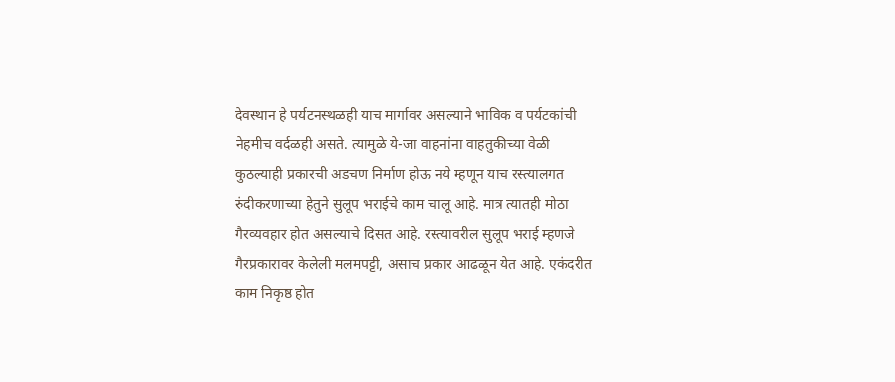देवस्थान हे पर्यटनस्थळही याच मार्गावर असल्याने भाविक व पर्यटकांची नेहमीच वर्दळही असते. त्यामुळे ये-जा वाहनांना वाहतुकीच्या वेळी कुठल्याही प्रकारची अडचण निर्माण होऊ नये म्हणून याच रस्त्यालगत रुंदीकरणाच्या हेतुने सुलूप भराईचे काम चालू आहे. मात्र त्यातही मोठा गैरव्यवहार होत असल्याचे दिसत आहे. रस्त्यावरील सुलूप भराई म्हणजे गैरप्रकारावर केलेली मलमपट्टी, असाच प्रकार आढळून येत आहे. एकंदरीत काम निकृष्ठ होत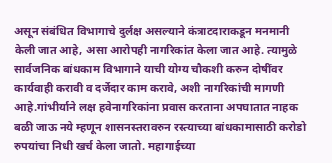असून संबंधित विभागाचे दुर्लक्ष असल्याने कंत्राटदाराकडून मनमानी केली जात आहे, असा आरोपही नागरिकांत केला जात आहे. त्यामुळे सार्वजनिक बांधकाम विभागाने याची योग्य चौकशी करुन दोषींवर कार्यवाही करावी व दर्जेदार काम करावे, अशी नागरिकांची मागणी आहे.गांभीर्याने लक्ष हवेनागरिकांना प्रवास करताना अपघातात नाहक बळी जाऊ नये म्हणून शासनस्तरावरुन रस्त्याच्या बांधकामासाठी करोडो रुपयांचा निधी खर्च केला जातो. महागाईच्या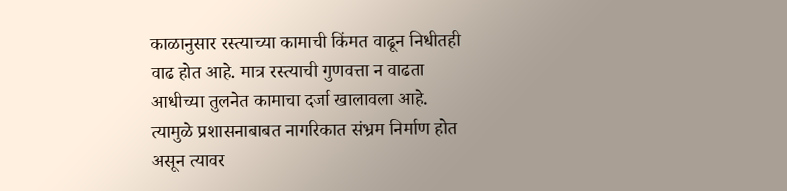काळानुसार रस्त्याच्या कामाची किंमत वाढून निधीतही वाढ होत आहे. मात्र रस्त्याची गुणवत्ता न वाढता आधीच्या तुलनेत कामाचा दर्जा खालावला आहे. त्यामुळे प्रशासनाबाबत नागरिकात संभ्रम निर्माण होत असून त्यावर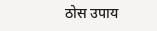ठोस उपाय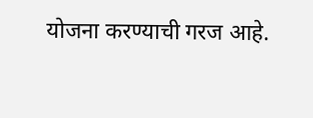योजना करण्याची गरज आहे.